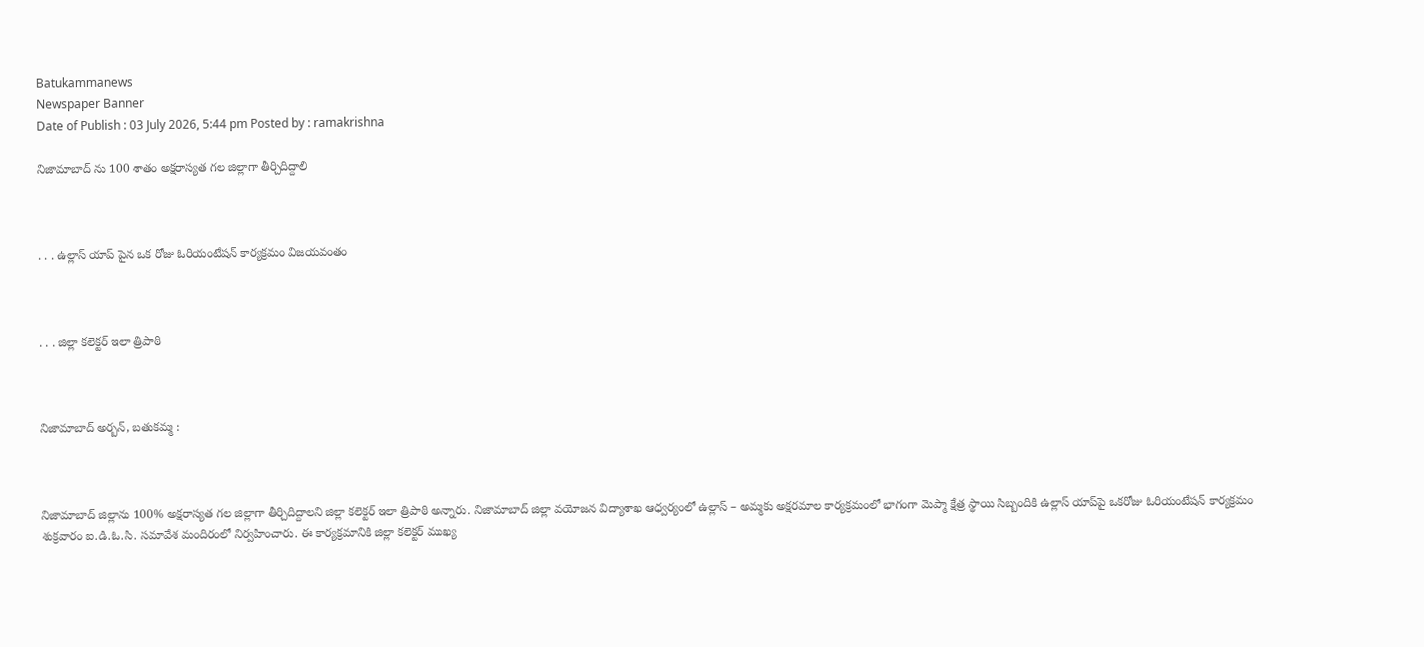Batukammanews
Newspaper Banner
Date of Publish : 03 July 2026, 5:44 pm Posted by : ramakrishna

నిజామాబాద్ ను 100 శాతం అక్షరాస్యత గల జిల్లాగా తీర్చిదిద్దాలి



. . . ఉల్లాస్ యాప్ పైన ఒక రోజు ఓరియంటేషన్ కార్యక్రమం విజయవంతం



. . . జిల్లా కలెక్టర్ ఇలా త్రిపాఠి



నిజామాబాద్ అర్బన్, బతుకమ్మ :



నిజామాబాద్ జిల్లాను 100% అక్షరాస్యత గల జిల్లాగా తీర్చిదిద్దాలని జిల్లా కలెక్టర్ ఇలా త్రిపాఠి అన్నారు. నిజామాబాద్ జిల్లా వయోజన విద్యాశాఖ ఆధ్వర్యంలో ఉల్లాస్ – అమ్మకు అక్షరమాల కార్యక్రమంలో భాగంగా మెప్మా క్షేత్ర స్థాయి సిబ్బందికి ఉల్లాస్ యాప్‌పై ఒకరోజు ఓరియంటేషన్ కార్యక్రమం శుక్రవారం ఐ.డి.ఓ.సి. సమావేశ మందిరంలో నిర్వహించారు. ఈ కార్యక్రమానికి జిల్లా కలెక్టర్ ముఖ్య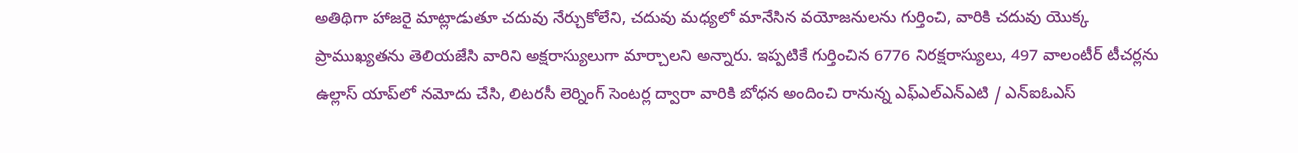అతిథిగా హాజరై మాట్లాడుతూ చదువు నేర్చుకోలేని, చదువు మధ్యలో మానేసిన వయోజనులను గుర్తించి, వారికి చదువు యొక్క ప్రాముఖ్యతను తెలియజేసి వారిని అక్షరాస్యులుగా మార్చాలని అన్నారు. ఇప్పటికే గుర్తించిన 6776 నిరక్షరాస్యులు, 497 వాలంటీర్ టీచర్లను ఉల్లాస్ యాప్‌లో నమోదు చేసి, లిటరసీ లెర్నింగ్ సెంటర్ల ద్వారా వారికి బోధన అందించి రానున్న ఎఫ్ఎల్ఎన్ఎటి / ఎన్ఐఓఎస్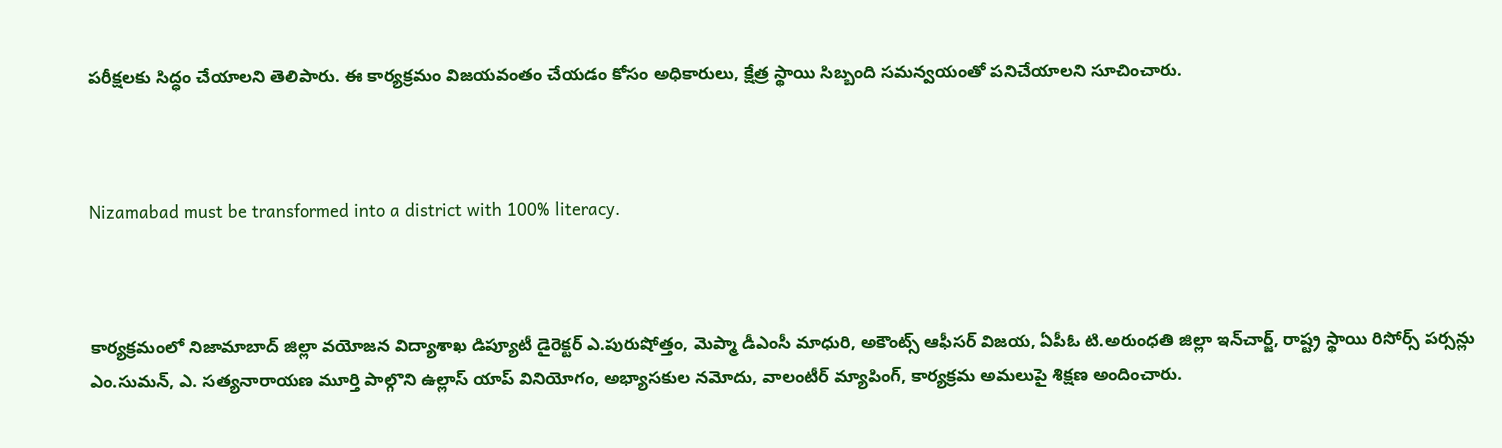పరీక్షలకు సిద్ధం చేయాలని తెలిపారు. ఈ కార్యక్రమం విజయవంతం చేయడం కోసం అధికారులు, క్షేత్ర స్థాయి సిబ్బంది సమన్వయంతో పనిచేయాలని సూచించారు.



Nizamabad must be transformed into a district with 100% literacy.



కార్యక్రమంలో నిజామాబాద్ జిల్లా వయోజన విద్యాశాఖ డిప్యూటీ డైరెక్టర్ ఎ.పురుషోత్తం, మెప్మా డీఎంసీ మాధురి, అకౌంట్స్ ఆఫీసర్ విజయ, ఏపీఓ టి.అరుంధతి జిల్లా ఇన్‌చార్జ్, రాష్ట్ర స్థాయి రిసోర్స్ పర్సన్లు ఎం.సుమన్, ఎ. సత్యనారాయణ మూర్తి పాల్గొని ఉల్లాస్ యాప్ వినియోగం, అభ్యాసకుల నమోదు, వాలంటీర్ మ్యాపింగ్, కార్యక్రమ అమలుపై శిక్షణ అందించారు.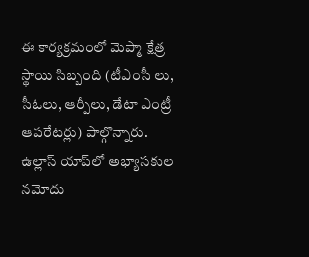ఈ కార్యక్రమంలో మెప్మా క్షేత్ర స్థాయి సిబ్బంది (టీఎంసీ లు, సీఓలు, ఆర్పీలు, డేటా ఎంట్రీ ఆపరేటర్లు) పాల్గొన్నారు. ఉల్లాస్ యాప్‌లో అభ్యాసకుల నమోదు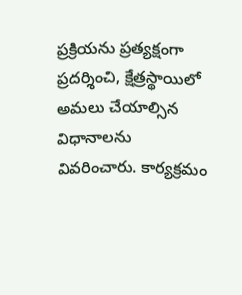ప్రక్రియను ప్రత్యక్షంగా ప్రదర్శించి, క్షేత్రస్థాయిలో అమలు చేయాల్సిన విధానాలను వివరించారు. కార్యక్రమం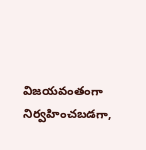విజయవంతంగా నిర్వహించబడగా,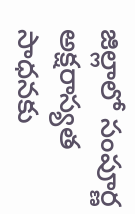జిల్లాలో సంపూర్ణ అక్షరాస్యత సాధనకు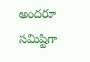అందరూ సమిష్టిగా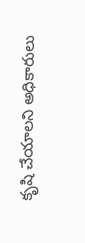కృషి చేయాలని అధికారులు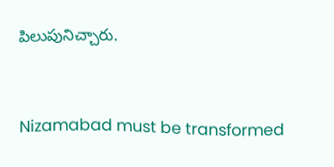పిలుపునిచ్చారు.



Nizamabad must be transformed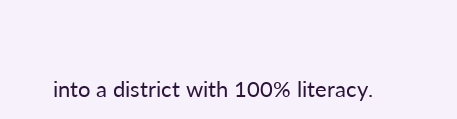into a district with 100% literacy.